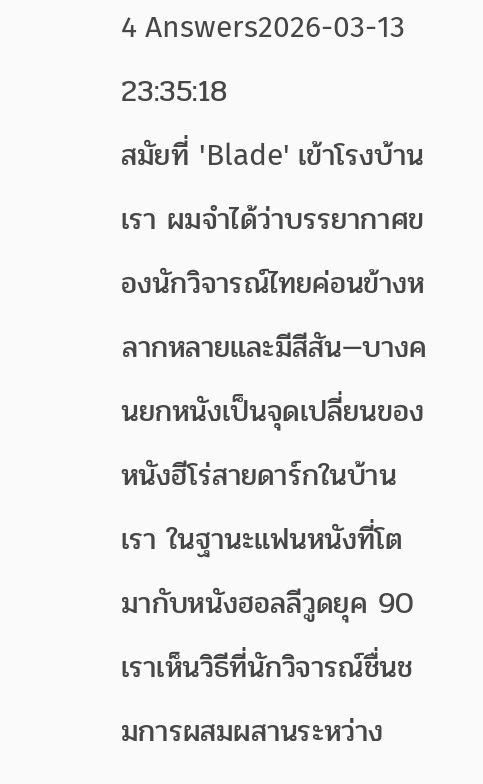4 Answers2026-03-13 23:35:18
สมัยที่ 'Blade' เข้าโรงบ้านเรา ผมจำได้ว่าบรรยากาศของนักวิจารณ์ไทยค่อนข้างหลากหลายและมีสีสัน—บางคนยกหนังเป็นจุดเปลี่ยนของหนังฮีโร่สายดาร์กในบ้านเรา ในฐานะแฟนหนังที่โตมากับหนังฮอลลีวูดยุค 90 เราเห็นวิธีที่นักวิจารณ์ชื่นชมการผสมผสานระหว่าง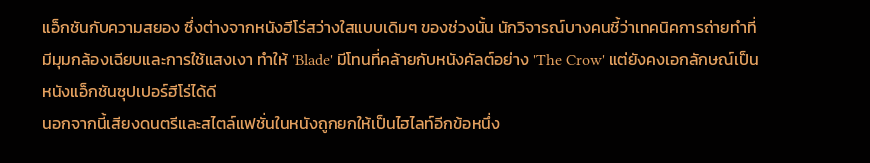แอ็กชันกับความสยอง ซึ่งต่างจากหนังฮีโร่สว่างใสแบบเดิมๆ ของช่วงนั้น นักวิจารณ์บางคนชี้ว่าเทคนิคการถ่ายทำที่มีมุมกล้องเฉียบและการใช้แสงเงา ทำให้ 'Blade' มีโทนที่คล้ายกับหนังคัลต์อย่าง 'The Crow' แต่ยังคงเอกลักษณ์เป็นหนังแอ็กชันซุปเปอร์ฮีโร่ได้ดี
นอกจากนี้เสียงดนตรีและสไตล์แฟชั่นในหนังถูกยกให้เป็นไฮไลท์อีกข้อหนึ่ง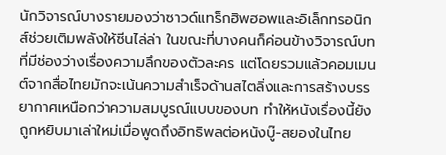นักวิจารณ์บางรายมองว่าซาวด์แทร็กฮิพฮอพและอิเล็กทรอนิกส์ช่วยเติมพลังให้ซีนไล่ล่า ในขณะที่บางคนก็ค่อนข้างวิจารณ์บทที่มีช่องว่างเรื่องความลึกของตัวละคร แต่โดยรวมแล้วคอมเมนต์จากสื่อไทยมักจะเน้นความสำเร็จด้านสไตลิ่งและการสร้างบรรยากาศเหนือกว่าความสมบูรณ์แบบของบท ทำให้หนังเรื่องนี้ยังถูกหยิบมาเล่าใหม่เมื่อพูดถึงอิทธิพลต่อหนังบู๊-สยองในไทย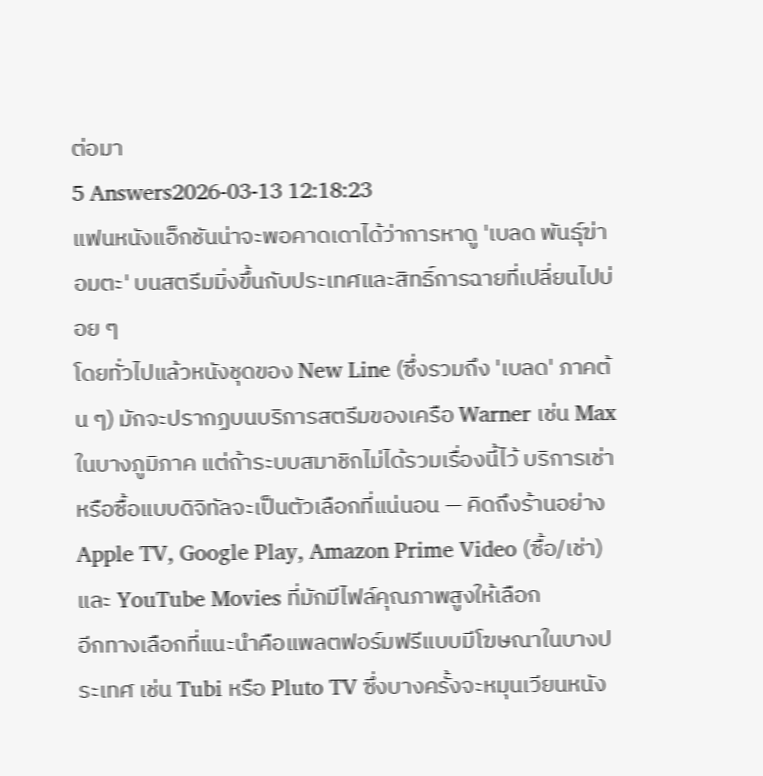ต่อมา
5 Answers2026-03-13 12:18:23
แฟนหนังแอ็กชันน่าจะพอคาดเดาได้ว่าการหาดู 'เบลด พันธุ์ฆ่าอมตะ' บนสตรีมมิ่งขึ้นกับประเทศและสิทธิ์การฉายที่เปลี่ยนไปบ่อย ๆ
โดยทั่วไปแล้วหนังชุดของ New Line (ซึ่งรวมถึง 'เบลด' ภาคต้น ๆ) มักจะปรากฏบนบริการสตรีมของเครือ Warner เช่น Max ในบางภูมิภาค แต่ถ้าระบบสมาชิกไม่ได้รวมเรื่องนี้ไว้ บริการเช่าหรือซื้อแบบดิจิทัลจะเป็นตัวเลือกที่แน่นอน — คิดถึงร้านอย่าง Apple TV, Google Play, Amazon Prime Video (ซื้อ/เช่า) และ YouTube Movies ที่มักมีไฟล์คุณภาพสูงให้เลือก
อีกทางเลือกที่แนะนำคือแพลตฟอร์มฟรีแบบมีโฆษณาในบางประเทศ เช่น Tubi หรือ Pluto TV ซึ่งบางครั้งจะหมุนเวียนหนัง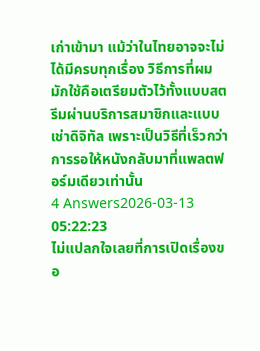เก่าเข้ามา แม้ว่าในไทยอาจจะไม่ได้มีครบทุกเรื่อง วิธีการที่ผมมักใช้คือเตรียมตัวไว้ทั้งแบบสตรีมผ่านบริการสมาชิกและแบบเช่าดิจิทัล เพราะเป็นวิธีที่เร็วกว่าการรอให้หนังกลับมาที่แพลตฟอร์มเดียวเท่านั้น
4 Answers2026-03-13 05:22:23
ไม่แปลกใจเลยที่การเปิดเรื่องขอ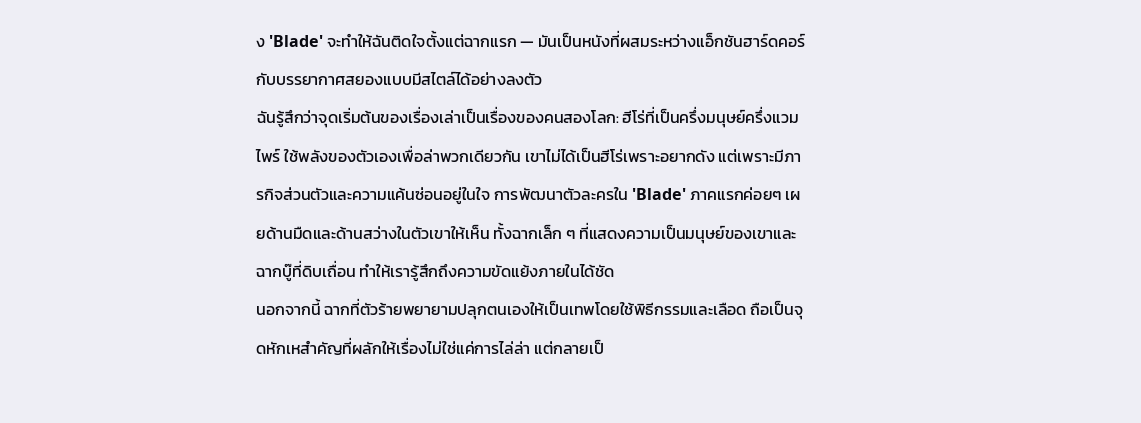ง 'Blade' จะทำให้ฉันติดใจตั้งแต่ฉากแรก — มันเป็นหนังที่ผสมระหว่างแอ็กชันฮาร์ดคอร์กับบรรยากาศสยองแบบมีสไตล์ได้อย่างลงตัว
ฉันรู้สึกว่าจุดเริ่มต้นของเรื่องเล่าเป็นเรื่องของคนสองโลก: ฮีโร่ที่เป็นครึ่งมนุษย์ครึ่งแวมไพร์ ใช้พลังของตัวเองเพื่อล่าพวกเดียวกัน เขาไม่ได้เป็นฮีโร่เพราะอยากดัง แต่เพราะมีภารกิจส่วนตัวและความแค้นซ่อนอยู่ในใจ การพัฒนาตัวละครใน 'Blade' ภาคแรกค่อยๆ เผยด้านมืดและด้านสว่างในตัวเขาให้เห็น ทั้งฉากเล็ก ๆ ที่แสดงความเป็นมนุษย์ของเขาและฉากบู๊ที่ดิบเถื่อน ทำให้เรารู้สึกถึงความขัดแย้งภายในได้ชัด
นอกจากนี้ ฉากที่ตัวร้ายพยายามปลุกตนเองให้เป็นเทพโดยใช้พิธีกรรมและเลือด ถือเป็นจุดหักเหสำคัญที่ผลักให้เรื่องไม่ใช่แค่การไล่ล่า แต่กลายเป็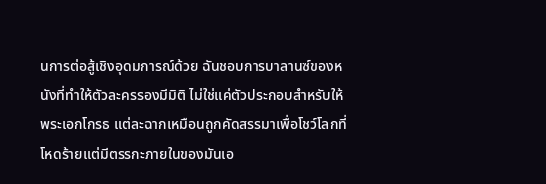นการต่อสู้เชิงอุดมการณ์ด้วย ฉันชอบการบาลานซ์ของหนังที่ทำให้ตัวละครรองมีมิติ ไม่ใช่แค่ตัวประกอบสำหรับให้พระเอกโกรธ แต่ละฉากเหมือนถูกคัดสรรมาเพื่อโชว์โลกที่โหดร้ายแต่มีตรรกะภายในของมันเอ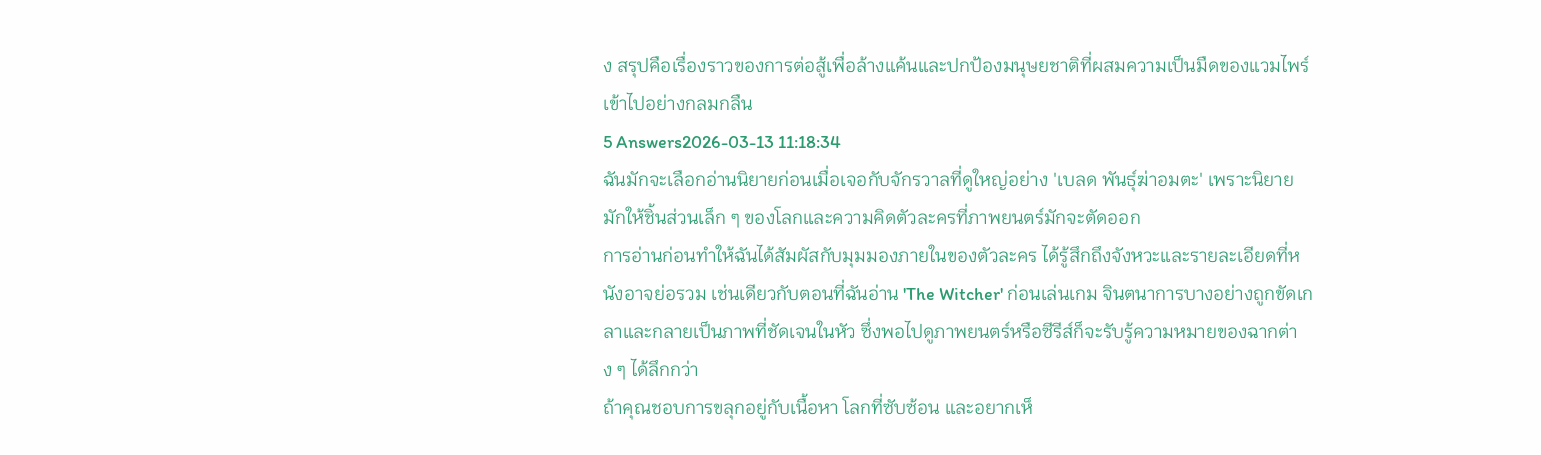ง สรุปคือเรื่องราวของการต่อสู้เพื่อล้างแค้นและปกป้องมนุษยชาติที่ผสมความเป็นมืดของแวมไพร์เข้าไปอย่างกลมกลืน
5 Answers2026-03-13 11:18:34
ฉันมักจะเลือกอ่านนิยายก่อนเมื่อเจอกับจักรวาลที่ดูใหญ่อย่าง 'เบลด พันธุ์ฆ่าอมตะ' เพราะนิยายมักให้ชิ้นส่วนเล็ก ๆ ของโลกและความคิดตัวละครที่ภาพยนตร์มักจะตัดออก
การอ่านก่อนทำให้ฉันได้สัมผัสกับมุมมองภายในของตัวละคร ได้รู้สึกถึงจังหวะและรายละเอียดที่หนังอาจย่อรวม เช่นเดียวกับตอนที่ฉันอ่าน 'The Witcher' ก่อนเล่นเกม จินตนาการบางอย่างถูกขัดเกลาและกลายเป็นภาพที่ชัดเจนในหัว ซึ่งพอไปดูภาพยนตร์หรือซีรีส์ก็จะรับรู้ความหมายของฉากต่าง ๆ ได้ลึกกว่า
ถ้าคุณชอบการขลุกอยู่กับเนื้อหา โลกที่ซับซ้อน และอยากเห็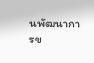นพัฒนาการข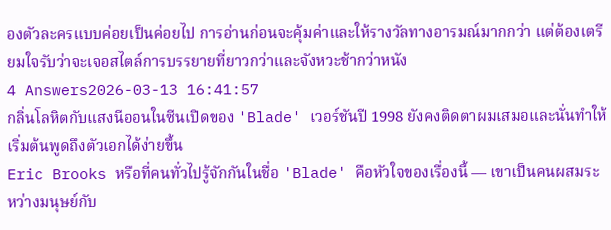องตัวละครแบบค่อยเป็นค่อยไป การอ่านก่อนจะคุ้มค่าและให้รางวัลทางอารมณ์มากกว่า แต่ต้องเตรียมใจรับว่าจะเจอสไตล์การบรรยายที่ยาวกว่าและจังหวะช้ากว่าหนัง
4 Answers2026-03-13 16:41:57
กลิ่นโลหิตกับแสงนีออนในซีนเปิดของ 'Blade' เวอร์ชันปี 1998 ยังคงติดตาผมเสมอและนั่นทำให้เริ่มต้นพูดถึงตัวเอกได้ง่ายขึ้น
Eric Brooks หรือที่คนทั่วไปรู้จักกันในชื่อ 'Blade' คือหัวใจของเรื่องนี้ — เขาเป็นคนผสมระหว่างมนุษย์กับ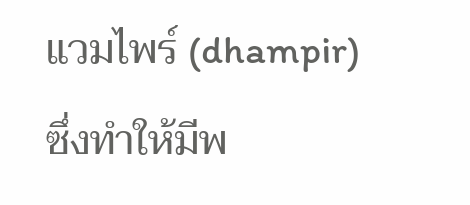แวมไพร์ (dhampir) ซึ่งทำให้มีพ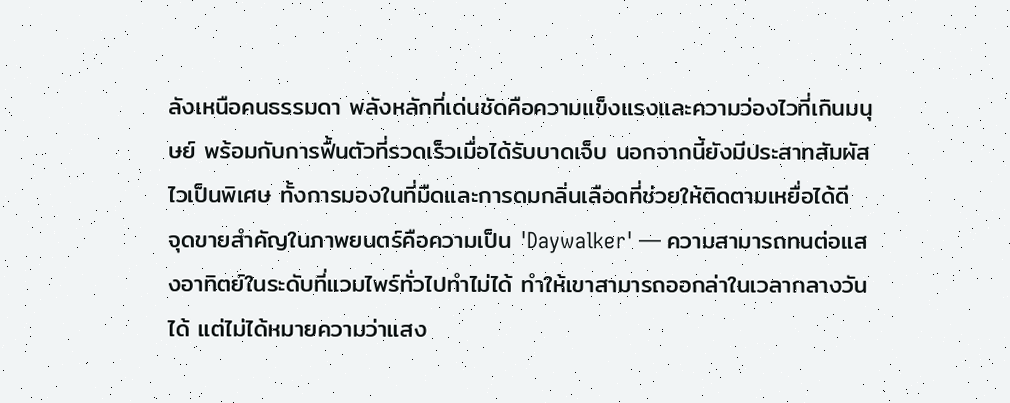ลังเหนือคนธรรมดา พลังหลักที่เด่นชัดคือความแข็งแรงและความว่องไวที่เกินมนุษย์ พร้อมกับการฟื้นตัวที่รวดเร็วเมื่อได้รับบาดเจ็บ นอกจากนี้ยังมีประสาทสัมผัสไวเป็นพิเศษ ทั้งการมองในที่มืดและการดมกลิ่นเลือดที่ช่วยให้ติดตามเหยื่อได้ดี
จุดขายสำคัญในภาพยนตร์คือความเป็น 'Daywalker' — ความสามารถทนต่อแสงอาทิตย์ในระดับที่แวมไพร์ทั่วไปทำไม่ได้ ทำให้เขาสามารถออกล่าในเวลากลางวันได้ แต่ไม่ได้หมายความว่าแสง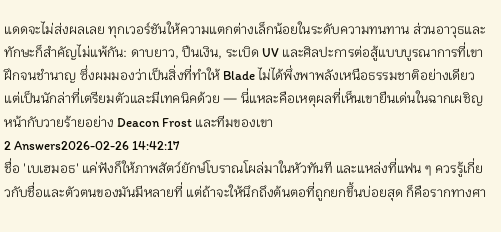แดดจะไม่ส่งผลเลย ทุกเวอร์ชันให้ความแตกต่างเล็กน้อยในระดับความทนทาน ส่วนอาวุธและทักษะก็สำคัญไม่แพ้กัน: ดาบยาว, ปืนเงิน, ระเบิด UV และศิลปะการต่อสู้แบบบูรณาการที่เขาฝึกจนชำนาญ ซึ่งผมมองว่าเป็นสิ่งที่ทำให้ Blade ไม่ได้พึ่งพาพลังเหนือธรรมชาติอย่างเดียว แต่เป็นนักล่าที่เตรียมตัวและมีเทคนิคด้วย — นี่แหละคือเหตุผลที่เห็นเขายืนเด่นในฉากเผชิญหน้ากับวายร้ายอย่าง Deacon Frost และทีมของเขา
2 Answers2026-02-26 14:42:17
ชื่อ 'เบเฮมอธ' แค่ฟังก็ให้ภาพสัตว์ยักษ์โบราณโผล่มาในหัวทันที และแหล่งที่แฟน ๆ ควรรู้เกี่ยวกับชื่อและตัวตนของมันมีหลายที่ แต่ถ้าจะให้นึกถึงต้นตอที่ถูกยกขึ้นบ่อยสุด ก็คือรากทางศา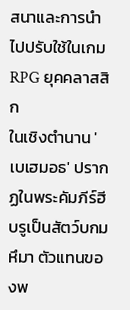สนาและการนำไปปรับใช้ในเกม RPG ยุคคลาสสิก
ในเชิงตำนาน 'เบเฮมอธ' ปรากฏในพระคัมภีร์ฮีบรูเป็นสัตว์บกมหึมา ตัวแทนของพ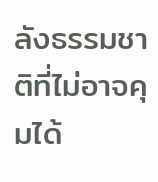ลังธรรมชาติที่ไม่อาจคุมได้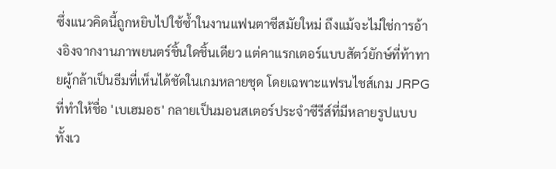ซึ่งแนวคิดนี้ถูกหยิบไปใช้ซ้ำในงานแฟนตาซีสมัยใหม่ ถึงแม้จะไม่ใช่การอ้างอิงจากงานภาพยนตร์ชิ้นใดชิ้นเดียว แต่คาแรกเตอร์แบบสัตว์ยักษ์ที่ท้าทายผู้กล้าเป็นธีมที่เห็นได้ชัดในเกมหลายชุด โดยเฉพาะแฟรนไชส์เกม JRPG ที่ทำให้ชื่อ 'เบเฮมอธ' กลายเป็นมอนสเตอร์ประจำซีรีส์ที่มีหลายรูปแบบ ทั้งเว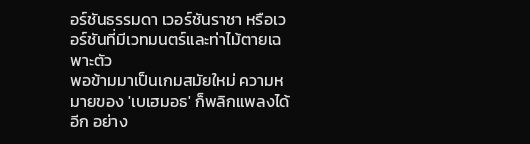อร์ชันธรรมดา เวอร์ชันราชา หรือเวอร์ชันที่มีเวทมนตร์และท่าไม้ตายเฉพาะตัว
พอข้ามมาเป็นเกมสมัยใหม่ ความหมายของ 'เบเฮมอธ' ก็พลิกแพลงได้อีก อย่าง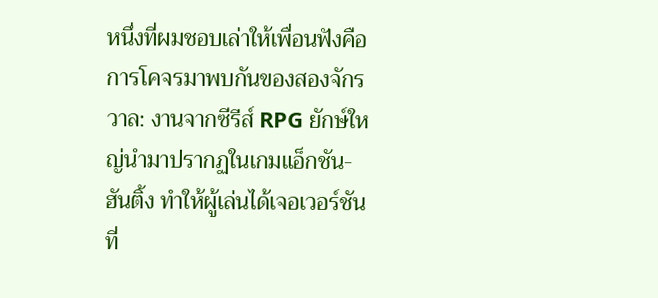หนึ่งที่ผมชอบเล่าให้เพื่อนฟังคือการโคจรมาพบกันของสองจักรวาล: งานจากซีรีส์ RPG ยักษ์ใหญ่นำมาปรากฏในเกมแอ็กชัน-ฮันติ้ง ทำให้ผู้เล่นได้เจอเวอร์ชันที่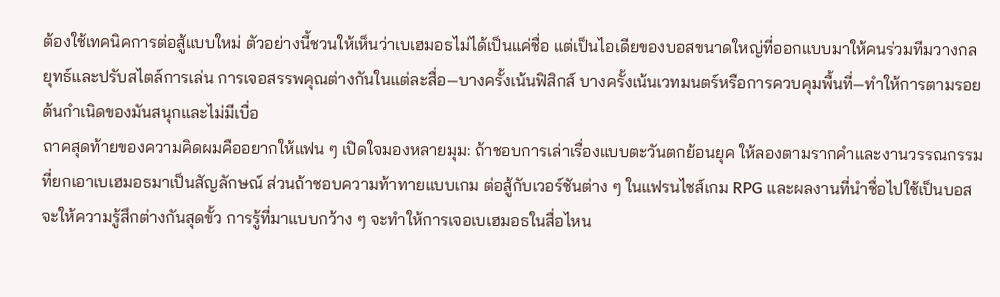ต้องใช้เทคนิคการต่อสู้แบบใหม่ ตัวอย่างนี้ชวนให้เห็นว่าเบเฮมอธไม่ได้เป็นแค่ชื่อ แต่เป็นไอเดียของบอสขนาดใหญ่ที่ออกแบบมาให้คนร่วมทีมวางกลยุทธ์และปรับสไตล์การเล่น การเจอสรรพคุณต่างกันในแต่ละสื่อ—บางครั้งเน้นฟิสิกส์ บางครั้งเน้นเวทมนตร์หรือการควบคุมพื้นที่—ทำให้การตามรอยต้นกำเนิดของมันสนุกและไม่มีเบื่อ
ถาคสุดท้ายของความคิดผมคืออยากให้แฟน ๆ เปิดใจมองหลายมุม: ถ้าชอบการเล่าเรื่องแบบตะวันตกย้อนยุค ให้ลองตามรากคำและงานวรรณกรรมที่ยกเอาเบเฮมอธมาเป็นสัญลักษณ์ ส่วนถ้าชอบความท้าทายแบบเกม ต่อสู้กับเวอร์ชันต่าง ๆ ในแฟรนไชส์เกม RPG และผลงานที่นำชื่อไปใช้เป็นบอสจะให้ความรู้สึกต่างกันสุดขั้ว การรู้ที่มาแบบกว้าง ๆ จะทำให้การเจอเบเฮมอธในสื่อไหน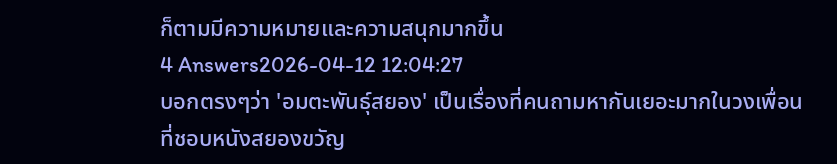ก็ตามมีความหมายและความสนุกมากขึ้น
4 Answers2026-04-12 12:04:27
บอกตรงๆว่า 'อมตะพันธุ์สยอง' เป็นเรื่องที่คนถามหากันเยอะมากในวงเพื่อนที่ชอบหนังสยองขวัญ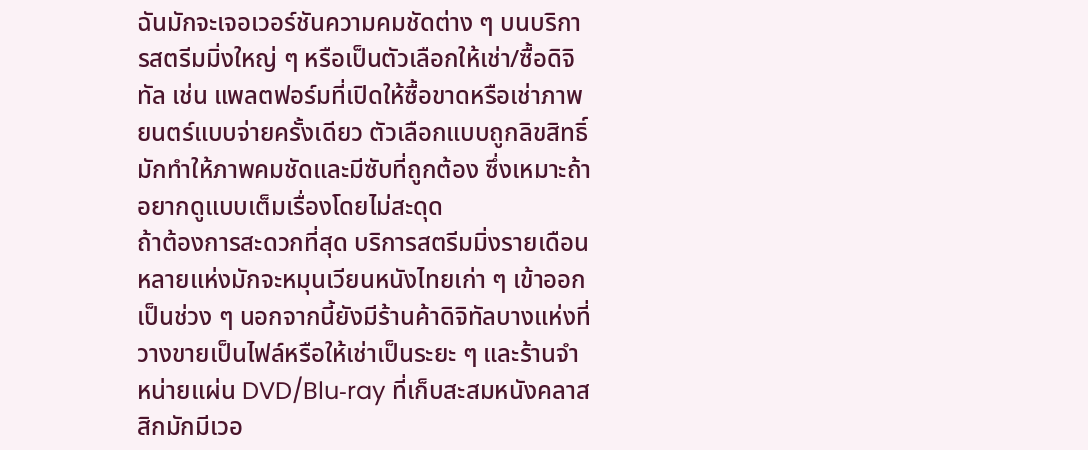ฉันมักจะเจอเวอร์ชันความคมชัดต่าง ๆ บนบริการสตรีมมิ่งใหญ่ ๆ หรือเป็นตัวเลือกให้เช่า/ซื้อดิจิทัล เช่น แพลตฟอร์มที่เปิดให้ซื้อขาดหรือเช่าภาพยนตร์แบบจ่ายครั้งเดียว ตัวเลือกแบบถูกลิขสิทธิ์มักทำให้ภาพคมชัดและมีซับที่ถูกต้อง ซึ่งเหมาะถ้าอยากดูแบบเต็มเรื่องโดยไม่สะดุด
ถ้าต้องการสะดวกที่สุด บริการสตรีมมิ่งรายเดือนหลายแห่งมักจะหมุนเวียนหนังไทยเก่า ๆ เข้าออกเป็นช่วง ๆ นอกจากนี้ยังมีร้านค้าดิจิทัลบางแห่งที่วางขายเป็นไฟล์หรือให้เช่าเป็นระยะ ๆ และร้านจำหน่ายแผ่น DVD/Blu‑ray ที่เก็บสะสมหนังคลาสสิกมักมีเวอ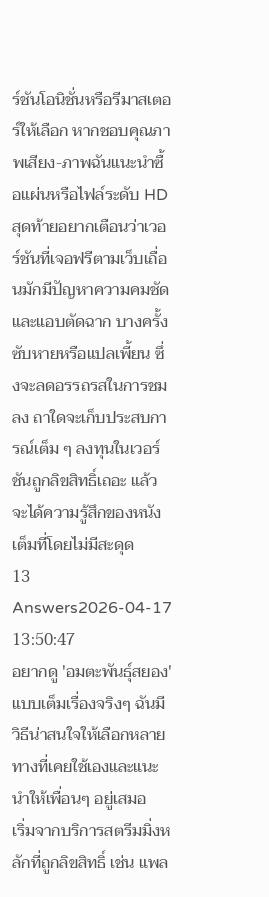ร์ชันโอนิชั่นหรือรีมาสเตอร์ให้เลือก หากชอบคุณภาพเสียง-ภาพฉันแนะนำซื้อแผ่นหรือไฟล์ระดับ HD
สุดท้ายอยากเตือนว่าเวอร์ชันที่เจอฟรีตามเว็บเถื่อนมักมีปัญหาความคมชัดและแอบตัดฉาก บางครั้งซับหายหรือแปลเพี้ยน ซึ่งจะลดอรรถรสในการชมลง ถาใดจะเก็บประสบการณ์เต็ม ๆ ลงทุนในเวอร์ชันถูกลิขสิทธิ์เถอะ แล้วจะได้ความรู้สึกของหนังเต็มที่โดยไม่มีสะดุด
13 Answers2026-04-17 13:50:47
อยากดู 'อมตะพันธุ์สยอง' แบบเต็มเรื่องจริงๆ ฉันมีวิธีน่าสนใจให้เลือกหลายทางที่เคยใช้เองและแนะนำให้เพื่อนๆ อยู่เสมอ
เริ่มจากบริการสตรีมมิ่งหลักที่ถูกลิขสิทธิ์ เช่น แพล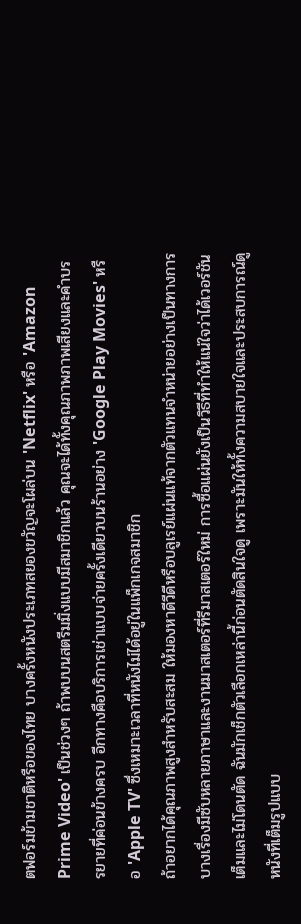ตฟอร์มข้ามชาติหรือของไทย บางครั้งหนังประเภทสยองขวัญจะโผล่บน 'Netflix' หรือ 'Amazon Prime Video' เป็นช่วงๆ ถ้าพบบนสตรีมมิ่งแบบมีสมาชิกแล้ว คุณจะได้ทั้งคุณภาพภาพเสียงและคำบรรยายที่ค่อนข้างครบ อีกทางคือบริการเช่าแบบจ่ายครั้งเดียวบนร้านอย่าง 'Google Play Movies' หรือ 'Apple TV' ซึ่งเหมาะเวลาที่หนังไม่ได้อยู่ในแพ็กเกจสมาชิก
ถ้าอยากได้คุณภาพสูงสำหรับสะสม ให้มองหาดีวีดีหรือบลูเรย์แผ่นแท้จากตัวแทนจำหน่ายอย่างเป็นทางการ บางเรื่องมีซับหลายภาษาและงานมาสเตอร์ที่รีมาสเตอร์ใหม่ การซื้อแผ่นยังเป็นวิธีที่ทำให้แน่ใจว่าได้เวอร์ชันเต็มและไม่โดนตัด ฉันมักเช็กตัวเลือกเหล่านี้ก่อนตัดสินใจดู เพราะมันให้ทั้งความสบายใจและประสบการณ์ดูหนังที่เต็มรูปแบบ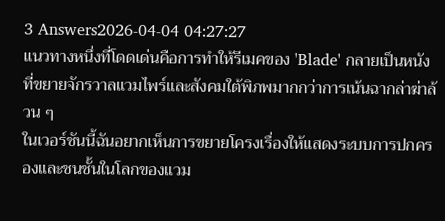3 Answers2026-04-04 04:27:27
แนวทางหนึ่งที่โดดเด่นคือการทำให้รีเมคของ 'Blade' กลายเป็นหนังที่ขยายจักรวาลแวมไพร์และสังคมใต้พิภพมากกว่าการเน้นฉากล่าฆ่าล้วน ๆ
ในเวอร์ชันนี้ฉันอยากเห็นการขยายโครงเรื่องให้แสดงระบบการปกครองและชนชั้นในโลกของแวม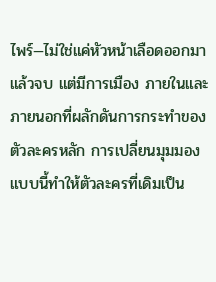ไพร์—ไม่ใช่แค่หัวหน้าเลือดออกมาแล้วจบ แต่มีการเมือง ภายในและภายนอกที่ผลักดันการกระทำของตัวละครหลัก การเปลี่ยนมุมมองแบบนี้ทำให้ตัวละครที่เดิมเป็น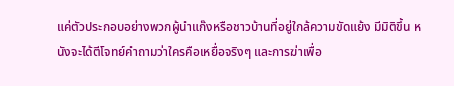แค่ตัวประกอบอย่างพวกผู้นำแก๊งหรือชาวบ้านที่อยู่ใกล้ความขัดแย้ง มีมิติขึ้น หนังจะได้ตีโจทย์คำถามว่าใครคือเหยื่อจริงๆ และการฆ่าเพื่อ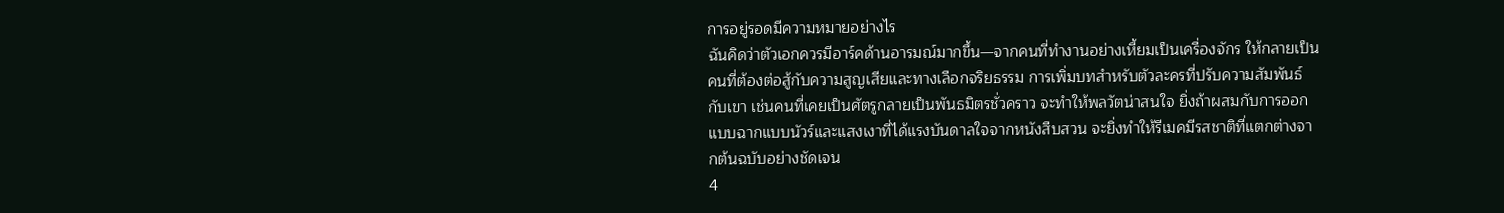การอยู่รอดมีความหมายอย่างไร
ฉันคิดว่าตัวเอกควรมีอาร์คด้านอารมณ์มากขึ้น—จากคนที่ทำงานอย่างเหี้ยมเป็นเครื่องจักร ให้กลายเป็นคนที่ต้องต่อสู้กับความสูญเสียและทางเลือกจริยธรรม การเพิ่มบทสำหรับตัวละครที่ปรับความสัมพันธ์กับเขา เช่นคนที่เคยเป็นศัตรูกลายเป็นพันธมิตรชั่วคราว จะทำให้พลวัตน่าสนใจ ยิ่งถ้าผสมกับการออกแบบฉากแบบนัวร์และแสงเงาที่ได้แรงบันดาลใจจากหนังสืบสวน จะยิ่งทำให้รีเมคมีรสชาติที่แตกต่างจากต้นฉบับอย่างชัดเจน
4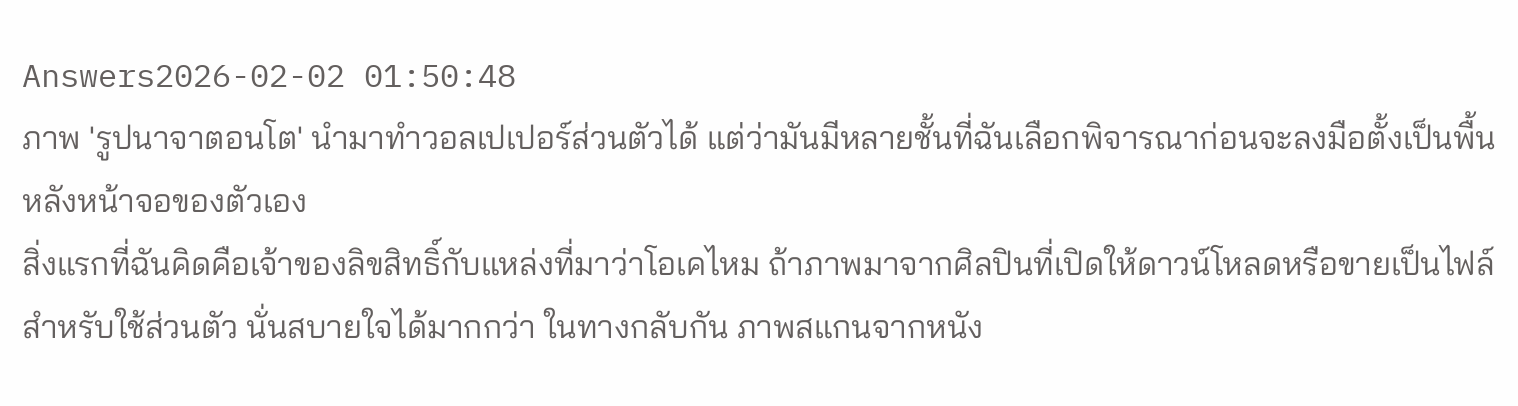Answers2026-02-02 01:50:48
ภาพ 'รูปนาจาตอนโต' นำมาทำวอลเปเปอร์ส่วนตัวได้ แต่ว่ามันมีหลายชั้นที่ฉันเลือกพิจารณาก่อนจะลงมือตั้งเป็นพื้นหลังหน้าจอของตัวเอง
สิ่งแรกที่ฉันคิดคือเจ้าของลิขสิทธิ์กับแหล่งที่มาว่าโอเคไหม ถ้าภาพมาจากศิลปินที่เปิดให้ดาวน์โหลดหรือขายเป็นไฟล์สำหรับใช้ส่วนตัว นั่นสบายใจได้มากกว่า ในทางกลับกัน ภาพสแกนจากหนัง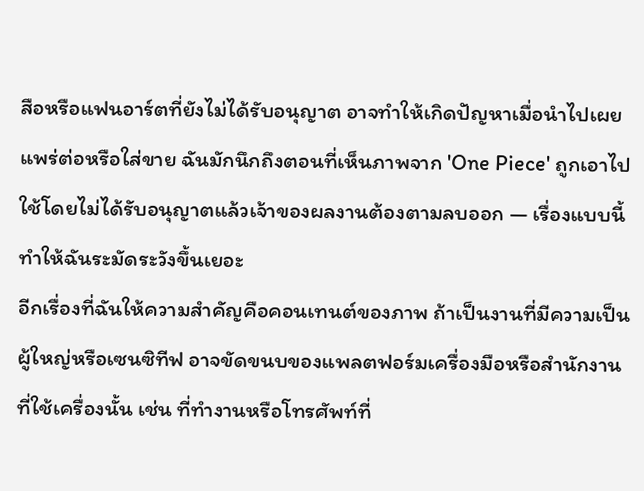สือหรือแฟนอาร์ตที่ยังไม่ได้รับอนุญาต อาจทำให้เกิดปัญหาเมื่อนำไปเผยแพร่ต่อหรือใส่ขาย ฉันมักนึกถึงตอนที่เห็นภาพจาก 'One Piece' ถูกเอาไปใช้โดยไม่ได้รับอนุญาตแล้วเจ้าของผลงานต้องตามลบออก — เรื่องแบบนี้ทำให้ฉันระมัดระวังขึ้นเยอะ
อีกเรื่องที่ฉันให้ความสำคัญคือคอนเทนต์ของภาพ ถ้าเป็นงานที่มีความเป็นผู้ใหญ่หรือเซนซิทีฟ อาจขัดขนบของแพลตฟอร์มเครื่องมือหรือสำนักงานที่ใช้เครื่องนั้น เช่น ที่ทำงานหรือโทรศัพท์ที่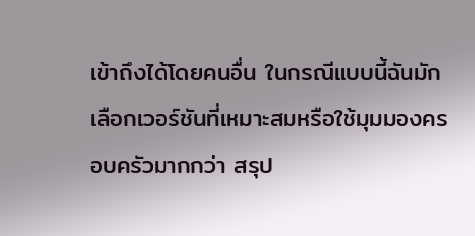เข้าถึงได้โดยคนอื่น ในกรณีแบบนี้ฉันมักเลือกเวอร์ชันที่เหมาะสมหรือใช้มุมมองครอบครัวมากกว่า สรุป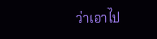ว่าเอาไป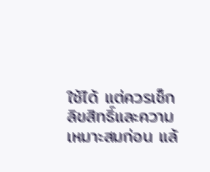ใช้ได้ แต่ควรเช็กลิขสิทธิ์และความเหมาะสมก่อน แล้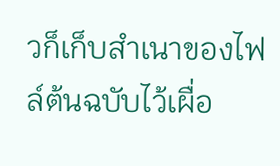วก็เก็บสำเนาของไฟล์ต้นฉบับไว้เผื่อ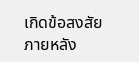เกิดข้อสงสัยภายหลัง